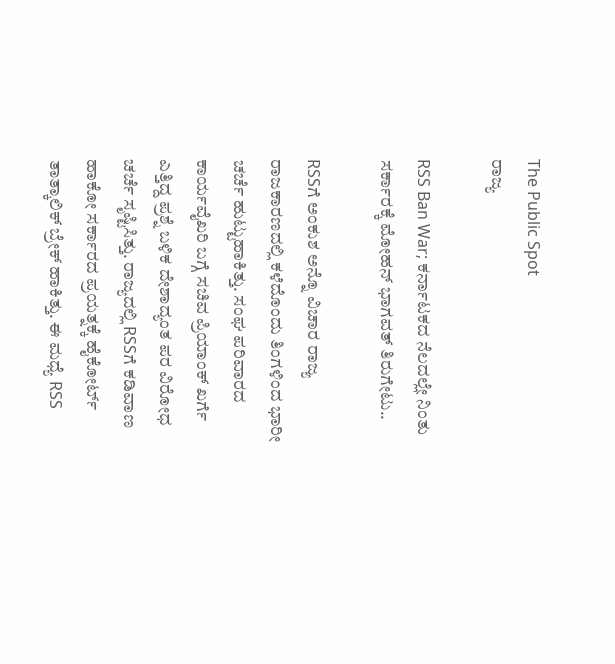The Public Spot
ರಾಜ್ಯ

RSS Ban War; ಕರ್ನಾಟಕದ ನೆಲದಲ್ಲೇ ನಿಂತು ಸರ್ಕಾರಕ್ಕೆ ಮೋಹನ್‌ ಭಾಗವತ್‌ ತಿರುಗೇಟು..

RSSಗೆ ಅಂಕುಶ ಅನ್ನೊ ವಿಚಾರ ರಾಜ್ಯ ರಾಜಕಾರಣದಲ್ಲಿ ಕಳೆದೊಂದು ತಿಂಗಳಿಂದ ಭಾರೀ ಚರ್ಚೆ ಹುಟ್ಟುಹಾಕಿತ್ತು. ಸಂಘ ಪರಿವಾರದ ಕಾರ್ಯವೈಖರಿ ಬಗ್ಗೆ ಸಚಿವ ಪ್ರಿಯಾಂಕ್ ಖರ್ಗೆ ಎತ್ತಿದ್ದ ಪ್ರಶ್ನೆ ಬಳಿಕ ದೇಶಾದ್ಯಂತ ಪರ ವಿರೋಧ ಚರ್ಚೆ ಸೃಷ್ಟಿಸಿತ್ತು. ರಾಜ್ಯದಲ್ಲಿ RSSಗೆ ಕಡಿವಾಣ ಹಾಕೋ ಸರ್ಕಾರದ ಪ್ರಯತ್ನಕ್ಕೆ ಹೈಕೋರ್ಟ್‌ ತಾತ್ಕಾಲಿಕ್ ಬ್ರೇಕ್ ಹಾಕಿತ್ತು. ಈ ಮಧ್ಯೆ RSS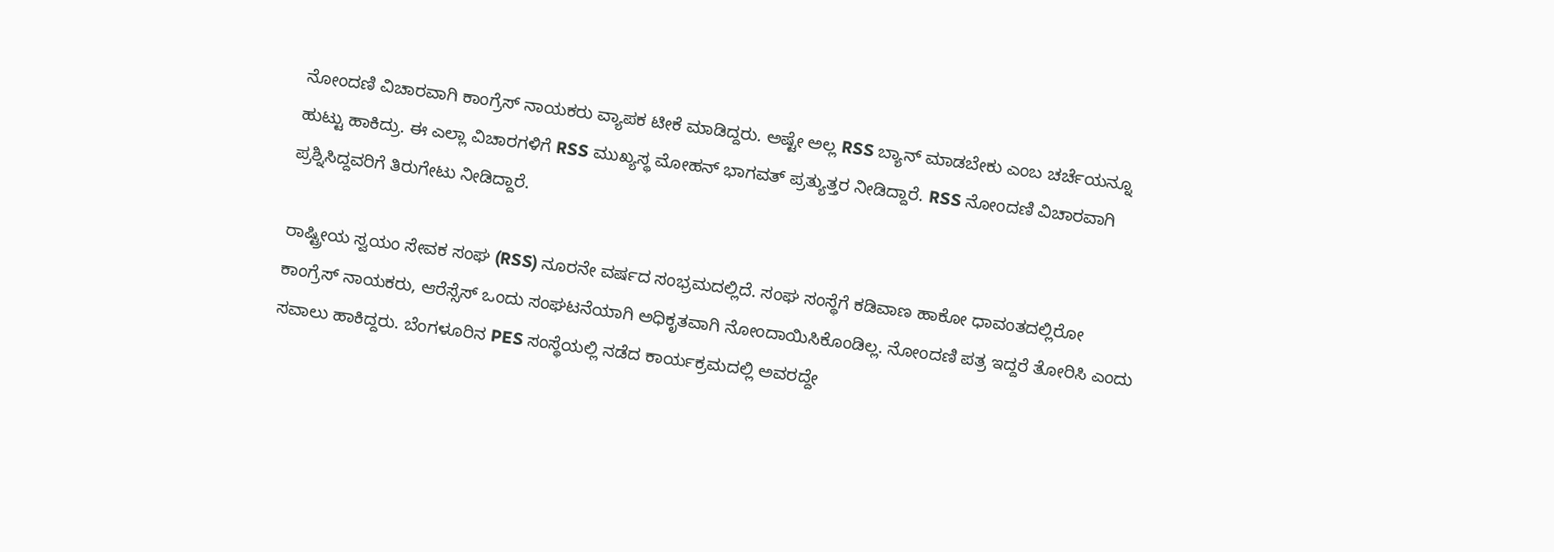ನೋಂದಣಿ ವಿಚಾರವಾಗಿ ಕಾಂಗ್ರೆಸ್ ‌ನಾಯಕರು ವ್ಯಾಪಕ ಟೀಕೆ ಮಾಡಿದ್ದರು. ಅಷ್ಟೇ ಅಲ್ಲ RSS ಬ್ಯಾನ್ ಮಾಡಬೇಕು ಎಂಬ ಚರ್ಚೆಯನ್ನೂ ಹುಟ್ಟು ಹಾಕಿದ್ರು. ಈ ಎಲ್ಲಾ ವಿಚಾರಗಳಿಗೆ RSS ಮುಖ್ಯಸ್ಥ ಮೋಹನ್ ಭಾಗವತ್ ಪ್ರತ್ಯುತ್ತರ ನೀಡಿದ್ದಾರೆ. RSS ನೋಂದಣಿ ವಿಚಾರವಾಗಿ ಪ್ರಶ್ನಿಸಿದ್ದವರಿಗೆ ತಿರುಗೇಟು ನೀಡಿದ್ದಾರೆ.

ರಾಷ್ಟ್ರೀಯ ಸ್ವಯಂ ಸೇವಕ ಸಂಘ (RSS) ನೂರನೇ ವರ್ಷದ ಸಂಭ್ರಮದಲ್ಲಿದೆ. ಸಂಘ ಸಂಸ್ಥೆಗೆ ಕಡಿವಾಣ ಹಾಕೋ ಧಾವಂತದಲ್ಲಿರೋ ಕಾಂಗ್ರೆಸ್‌ ನಾಯಕರು, ಆರೆಸ್ಸೆಸ್ ಒಂದು ಸಂಘಟನೆಯಾಗಿ ಅಧಿಕೃತವಾಗಿ ನೋಂದಾಯಿಸಿಕೊಂಡಿಲ್ಲ. ನೋಂದಣಿ ಪತ್ರ ಇದ್ದರೆ ತೋರಿಸಿ ಎಂದು ಸವಾಲು ಹಾಕಿದ್ದರು. ಬೆಂಗಳೂರಿನ PES ಸಂಸ್ಥೆಯಲ್ಲಿ ನಡೆದ ಕಾರ್ಯಕ್ರಮದಲ್ಲಿ ಅವರದ್ದೇ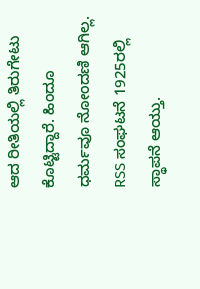ಆದ ರೀತಿಯಲ್ಲಿ ತಿರುಗೇಟು ಕೊಟ್ಟಿದ್ದಾರೆ. ಹಿಂದೂ ಧರ್ಮವೂ ನೋಂದಣಿ ಆಗಿಲ್ಲ. RSS ಸಂಘಟನೆ 1925ರಲ್ಲಿ ಸ್ಥಾಪನೆ ಆಯ್ತು.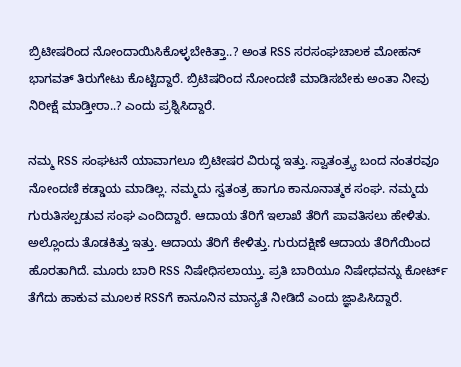ಬ್ರಿಟೀಷರಿಂದ ನೋಂದಾಯಿಸಿಕೊಳ್ಳಬೇಕಿತ್ತಾ..? ಅಂತ RSS ಸರಸಂಘಚಾಲಕ ಮೋಹನ್ ಭಾಗವತ್ ತಿರುಗೇಟು ಕೊಟ್ಟಿದ್ದಾರೆ. ಬ್ರಿಟಿಷರಿಂದ ನೋಂದಣಿ ಮಾಡಿಸಬೇಕು ಅಂತಾ ನೀವು ನಿರೀಕ್ಷೆ ಮಾಡ್ತೀರಾ..? ಎಂದು ಪ್ರಶ್ನಿಸಿದ್ದಾರೆ.

ನಮ್ಮ RSS ಸಂಘಟನೆ ಯಾವಾಗಲೂ ಬ್ರಿಟೀಷರ ವಿರುದ್ಧ ಇತ್ತು. ಸ್ವಾತಂತ್ರ್ಯ ಬಂದ ನಂತರವೂ ನೋಂದಣಿ ಕಡ್ಡಾಯ ಮಾಡಿಲ್ಲ. ನಮ್ಮದು ಸ್ವತಂತ್ರ ಹಾಗೂ ಕಾನೂನಾತ್ಮಕ ಸಂಘ. ನಮ್ಮದು ಗುರುತಿಸಲ್ಪಡುವ ಸಂಘ ಎಂದಿದ್ದಾರೆ. ಆದಾಯ ತೆರಿಗೆ ಇಲಾಖೆ ತೆರಿಗೆ ಪಾವತಿಸಲು ಹೇಳಿತು. ಅಲ್ಲೊಂದು ತೊಡಕಿತ್ತು ಇತ್ತು. ಆದಾಯ ತೆರಿಗೆ ಕೇಳಿತ್ತು. ಗುರುದಕ್ಷಿಣೆ ಆದಾಯ ತೆರಿಗೆಯಿಂದ ಹೊರತಾಗಿದೆ. ಮೂರು ಬಾರಿ RSS ನಿಷೇಧಿಸಲಾಯ್ತು. ಪ್ರತಿ ಬಾರಿಯೂ ನಿಷೇಧವನ್ನು ಕೋರ್ಟ್‌ ತೆಗೆದು ಹಾಕುವ ಮೂಲಕ RSSಗೆ ಕಾನೂನಿನ ಮಾನ್ಯತೆ ನೀಡಿದೆ ಎಂದು ಜ್ಞಾಪಿಸಿದ್ದಾರೆ.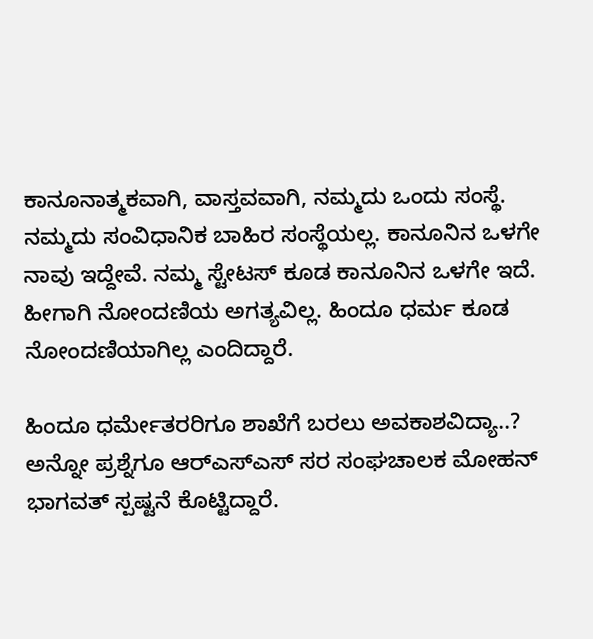ಕಾನೂನಾತ್ಮಕವಾಗಿ, ವಾಸ್ತವವಾಗಿ, ನಮ್ಮದು ಒಂದು ಸಂಸ್ಥೆ. ನಮ್ಮದು ಸಂವಿಧಾನಿಕ ಬಾಹಿರ ಸಂಸ್ಥೆಯಲ್ಲ. ಕಾನೂನಿನ ಒಳಗೇ ನಾವು ಇದ್ದೇವೆ. ನಮ್ಮ ಸ್ಟೇಟಸ್ ಕೂಡ ಕಾನೂನಿನ ಒಳಗೇ ಇದೆ. ಹೀಗಾಗಿ ನೋಂದಣಿಯ ಅಗತ್ಯವಿಲ್ಲ. ಹಿಂದೂ ಧರ್ಮ ಕೂಡ ನೋಂದಣಿಯಾಗಿಲ್ಲ ಎಂದಿದ್ದಾರೆ.

ಹಿಂದೂ ಧರ್ಮೇತರರಿಗೂ ಶಾಖೆಗೆ ಬರಲು ಅವಕಾಶವಿದ್ಯಾ..? ಅನ್ನೋ ಪ್ರಶ್ನೆಗೂ ಆರ್‌ಎಸ್‌ಎಸ್‌ ಸರ ಸಂಘಚಾಲಕ ಮೋಹನ್ ಭಾಗವತ್ ಸ್ಪಷ್ಟನೆ ಕೊಟ್ಟಿದ್ದಾರೆ.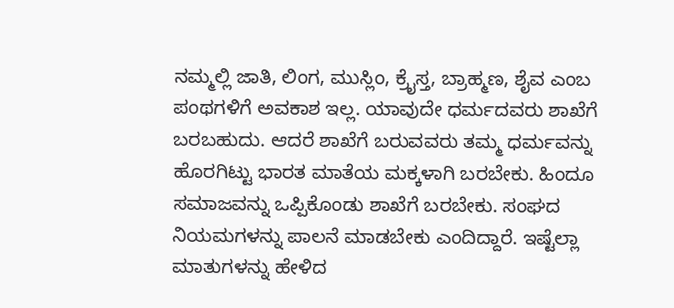ನಮ್ಮಲ್ಲಿ ಜಾತಿ, ಲಿಂಗ, ಮುಸ್ಲಿಂ, ಕ್ರೈಸ್ತ, ಬ್ರಾಹ್ಮಣ, ಶೈವ ಎಂಬ ಪಂಥಗಳಿಗೆ ಅವಕಾಶ ಇಲ್ಲ. ಯಾವುದೇ ಧರ್ಮದವರು ಶಾಖೆಗೆ ಬರಬಹುದು. ಆದರೆ ಶಾಖೆಗೆ ಬರುವವರು ತಮ್ಮ ಧರ್ಮವನ್ನು ಹೊರಗಿಟ್ಟು ಭಾರತ ಮಾತೆಯ ಮಕ್ಕಳಾಗಿ ಬರಬೇಕು. ಹಿಂದೂ ಸಮಾಜವನ್ನು ಒಪ್ಪಿಕೊಂಡು ಶಾಖೆಗೆ ಬರಬೇಕು. ಸಂಘದ ನಿಯಮಗಳನ್ನು ಪಾಲನೆ ಮಾಡಬೇಕು ಎಂದಿದ್ದಾರೆ. ಇಷ್ಟೆಲ್ಲಾ ಮಾತುಗಳನ್ನು ಹೇಳಿದ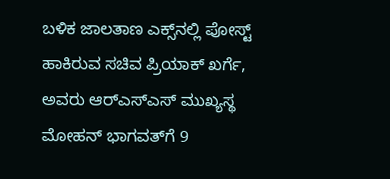ಬಳಿಕ ಜಾಲತಾಣ ಎಕ್ಸ್‌ನಲ್ಲಿ ಪೋಸ್ಟ್‌ ಹಾಕಿರುವ ಸಚಿವ ಪ್ರಿಯಾಕ್‌ ಖರ್ಗೆ, ಅವರು ಆರ್‌ಎಸ್‌ಎಸ್‌ ಮುಖ್ಯಸ್ಥ ಮೋಹನ್‌ ಭಾಗವತ್‌ಗೆ 9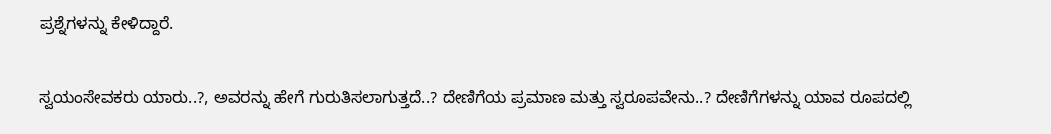ಪ್ರಶ್ನೆಗಳನ್ನು ಕೇಳಿದ್ದಾರೆ.

ಸ್ವಯಂಸೇವಕರು ಯಾರು..?, ಅವರನ್ನು ಹೇಗೆ ಗುರುತಿಸಲಾಗುತ್ತದೆ..? ದೇಣಿಗೆಯ ಪ್ರಮಾಣ ಮತ್ತು ಸ್ವರೂಪವೇನು..? ದೇಣಿಗೆಗಳನ್ನು ಯಾವ ರೂಪದಲ್ಲಿ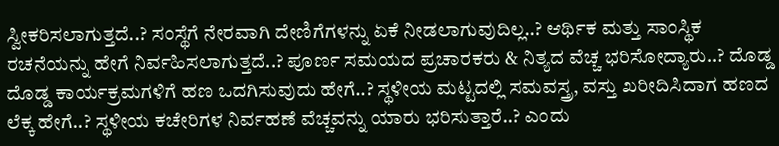ಸ್ವೀಕರಿಸಲಾಗುತ್ತದೆ..? ಸಂಸ್ಥೆಗೆ ನೇರವಾಗಿ ದೇಣಿಗೆಗಳನ್ನು ಏಕೆ ನೀಡಲಾಗುವುದಿಲ್ಲ..? ಆರ್ಥಿಕ ಮತ್ತು ಸಾಂಸ್ಥಿಕ ರಚನೆಯನ್ನು ಹೇಗೆ ನಿರ್ವಹಿಸಲಾಗುತ್ತದೆ..? ಪೂರ್ಣ ಸಮಯದ ಪ್ರಚಾರಕರು & ನಿತ್ಯದ ವೆಚ್ಚ ಭರಿಸೋದ್ಯಾರು..? ದೊಡ್ಡ ದೊಡ್ಡ ಕಾರ್ಯಕ್ರಮಗಳಿಗೆ ಹಣ ಒದಗಿಸುವುದು ಹೇಗೆ..? ಸ್ಥಳೀಯ ಮಟ್ಟದಲ್ಲಿ ಸಮವಸ್ತ್ರ, ವಸ್ತು ಖರೀದಿಸಿದಾಗ ಹಣದ ಲೆಕ್ಕ ಹೇಗೆ..? ಸ್ಥಳೀಯ ಕಚೇರಿಗಳ ನಿರ್ವಹಣೆ ವೆಚ್ಚವನ್ನು ಯಾರು ಭರಿಸುತ್ತಾರೆ..? ಎಂದು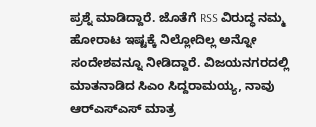ಪ್ರಶ್ನೆ ಮಾಡಿದ್ದಾರೆ. ಜೊತೆಗೆ RSS ವಿರುದ್ಧ ನಮ್ಮ ಹೋರಾಟ ಇಷ್ಟಕ್ಕೆ ನಿಲ್ಲೋದಿಲ್ಲ ಅನ್ನೋ ಸಂದೇಶವನ್ನೂ ನೀಡಿದ್ದಾರೆ. ವಿಜಯನಗರದಲ್ಲಿ ಮಾತನಾಡಿದ ಸಿಎಂ ಸಿದ್ದರಾಮಯ್ಯ, ನಾವು ಆರ್‌ಎಸ್‌ಎಸ್ ಮಾತ್ರ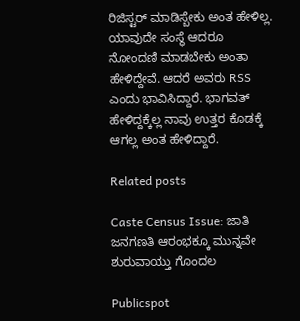ರಿಜಿಸ್ಟರ್ ಮಾಡಿಸ್ಬೇಕು ಅಂತ ಹೇಳಿಲ್ಲ. ಯಾವುದೇ ಸಂಸ್ಥೆ ಆದರೂ ನೋಂದಣಿ ಮಾಡಬೇಕು ಅಂತಾ ಹೇಳಿದ್ದೇವೆ. ಆದರೆ ಅವರು RSS ಎಂದು ಭಾವಿಸಿದ್ದಾರೆ. ಭಾಗವತ್ ಹೇಳಿದ್ದಕ್ಕೆಲ್ಲ ನಾವು ಉತ್ತರ ಕೊಡಕ್ಕೆ ಆಗಲ್ಲ ಅಂತ ಹೇಳಿದ್ದಾರೆ.

Related posts

Caste Census Issue: ಜಾತಿ ಜನಗಣತಿ ಆರಂಭಕ್ಕೂ ಮುನ್ನವೇ ಶುರುವಾಯ್ತು ಗೊಂದಲ

Publicspot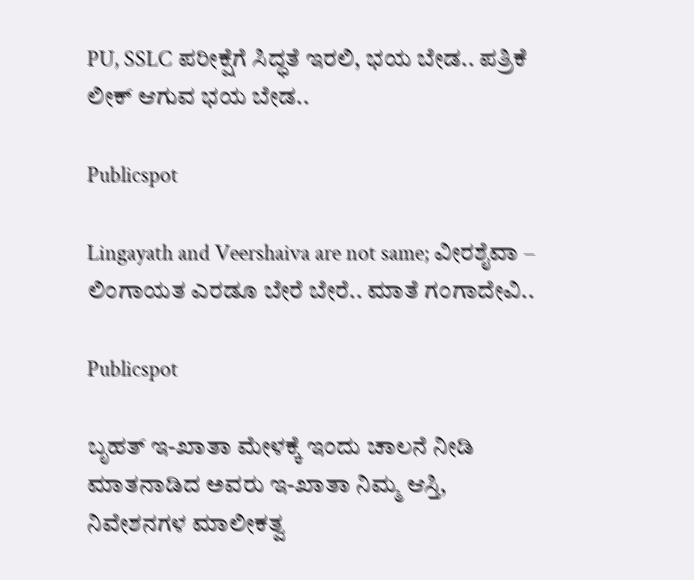PU, SSLC ಪರೀಕ್ಷೆಗೆ ಸಿದ್ಧತೆ ಇರಲಿ, ಭಯ ಬೇಡ.. ಪತ್ರಿಕೆ ಲೀಕ್‌ ಆಗುವ ಭಯ ಬೇಡ..

Publicspot

Lingayath and Veershaiva are not same; ವೀರಶೈವಾ – ಲಿಂಗಾಯತ ಎರಡೂ ಬೇರೆ ಬೇರೆ.. ಮಾತೆ ಗಂಗಾದೇವಿ..

Publicspot

ಬೃಹತ್ ಇ-ಖಾತಾ ಮೇಳಕ್ಕೆ ಇಂದು ಚಾಲನೆ ನೀಡಿ ಮಾತನಾಡಿದ ಅವರು ಇ-ಖಾತಾ ನಿಮ್ಮ ಆಸ್ತಿ, ನಿವೇಶನಗಳ ಮಾಲೀಕತ್ವ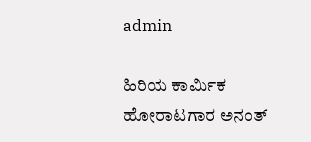admin

ಹಿರಿಯ ಕಾರ್ಮಿಕ ಹೋರಾಟಗಾರ ಅನಂತ್‌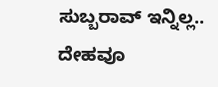ಸುಬ್ಬರಾವ್‌ ಇನ್ನಿಲ್ಲ.. ದೇಹವೂ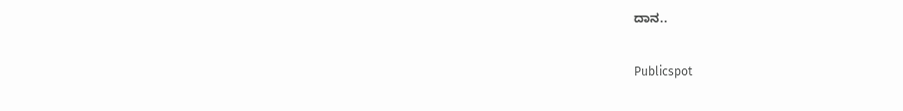ದಾನ..

Publicspot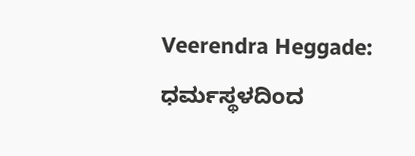Veerendra Heggade: ಧರ್ಮಸ್ಥಳದಿಂದ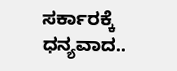ಸರ್ಕಾರಕ್ಕೆ ಧನ್ಯವಾದ..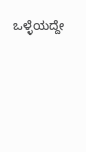ಒಳ್ಳೆಯದ್ದೇ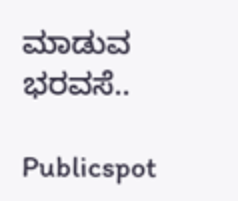ಮಾಡುವ ಭರವಸೆ..

Publicspot